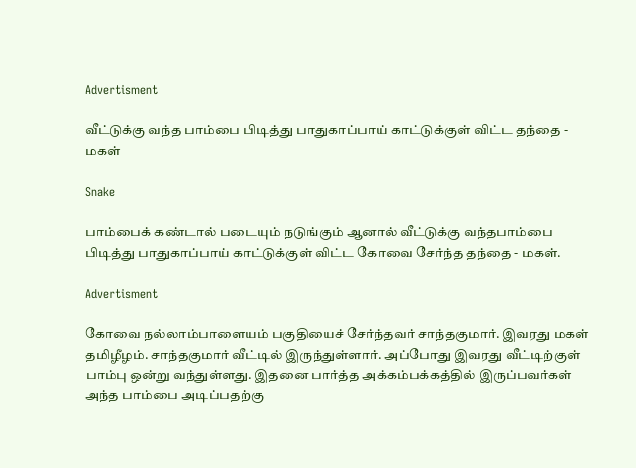Advertisment

வீட்டுக்கு வந்த பாம்பை பிடித்து பாதுகாப்பாய் காட்டுக்குள் விட்ட தந்தை - மகள்

Snake

பாம்பைக் கண்டால் படையும் நடுங்கும் ஆனால் வீட்டுக்கு வந்தபாம்பை பிடித்து பாதுகாப்பாய் காட்டுக்குள் விட்ட கோவை சேர்ந்த தந்தை - மகள்.

Advertisment

கோவை நல்லாம்பாளையம் பகுதியைச் சேர்ந்தவர் சாந்தகுமார். இவரது மகள் தமிழீழம். சாந்தகுமார் வீட்டில் இருந்துள்ளார். அப்போது இவரது வீட்டிற்குள் பாம்பு ஒன்று வந்துள்ளது. இதனை பார்த்த அக்கம்பக்கத்தில் இருப்பவர்கள் அந்த பாம்பை அடிப்பதற்கு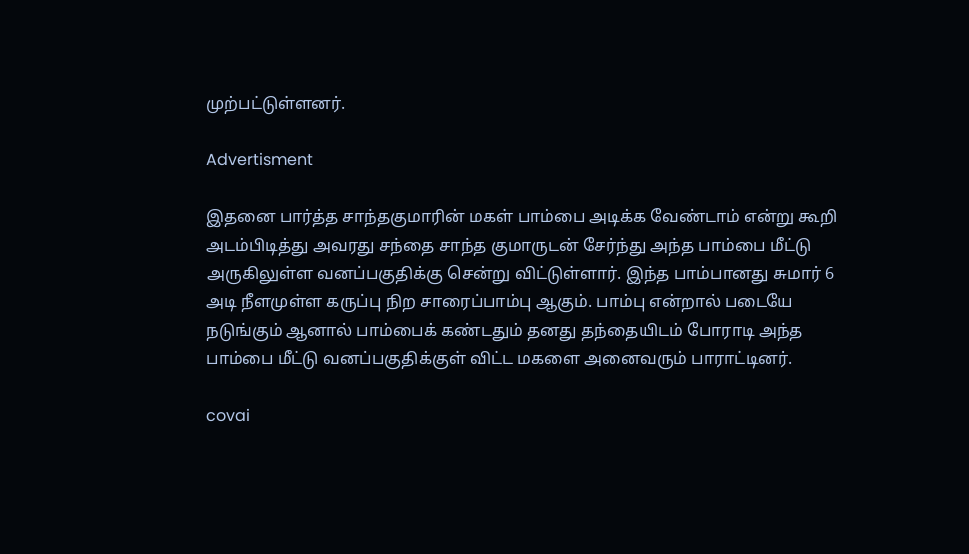முற்பட்டுள்ளனர்.

Advertisment

இதனை பார்த்த சாந்தகுமாரின் மகள் பாம்பை அடிக்க வேண்டாம் என்று கூறி அடம்பிடித்து அவரது சந்தை சாந்த குமாருடன் சேர்ந்து அந்த பாம்பை மீட்டு அருகிலுள்ள வனப்பகுதிக்கு சென்று விட்டுள்ளார். இந்த பாம்பானது சுமார் 6 அடி நீளமுள்ள கருப்பு நிற சாரைப்பாம்பு ஆகும். பாம்பு என்றால் படையே நடுங்கும் ஆனால் பாம்பைக் கண்டதும் தனது தந்தையிடம் போராடி அந்த பாம்பை மீட்டு வனப்பகுதிக்குள் விட்ட மகளை அனைவரும் பாராட்டினர்.

covai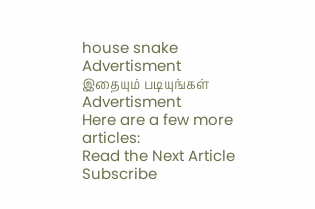house snake
Advertisment
இதையும் படியுங்கள்
Advertisment
Here are a few more articles:
Read the Next Article
Subscribe